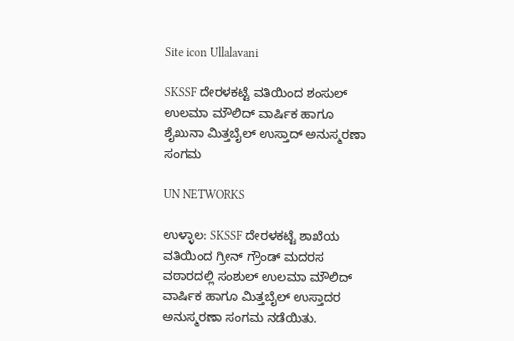Site icon Ullalavani

SKSSF ದೇರಳಕಟ್ಟೆ ವತಿಯಿಂದ ಶಂಸುಲ್ ಉಲಮಾ ಮೌಲಿದ್ ವಾರ್ಷಿಕ ಹಾಗೂ ಶೈಖುನಾ ಮಿತ್ತಬೈಲ್ ಉಸ್ತಾದ್ ಅನುಸ್ಮರಣಾ ಸಂಗಮ

UN NETWORKS

ಉಳ್ಳಾಲ: SKSSF ದೇರಳಕಟ್ಟೆ ಶಾಖೆಯ ವತಿಯಿಂದ ಗ್ರೀನ್ ಗ್ರೌಂಡ್ ಮದರಸ ವಠಾರದಲ್ಲಿ ಸಂಶುಲ್ ಉಲಮಾ ಮೌಲಿದ್ ವಾರ್ಷಿಕ ಹಾಗೂ ಮಿತ್ತಬೈಲ್ ಉಸ್ತಾದರ ಅನುಸ್ಮರಣಾ ಸಂಗಮ ನಡೆಯಿತು.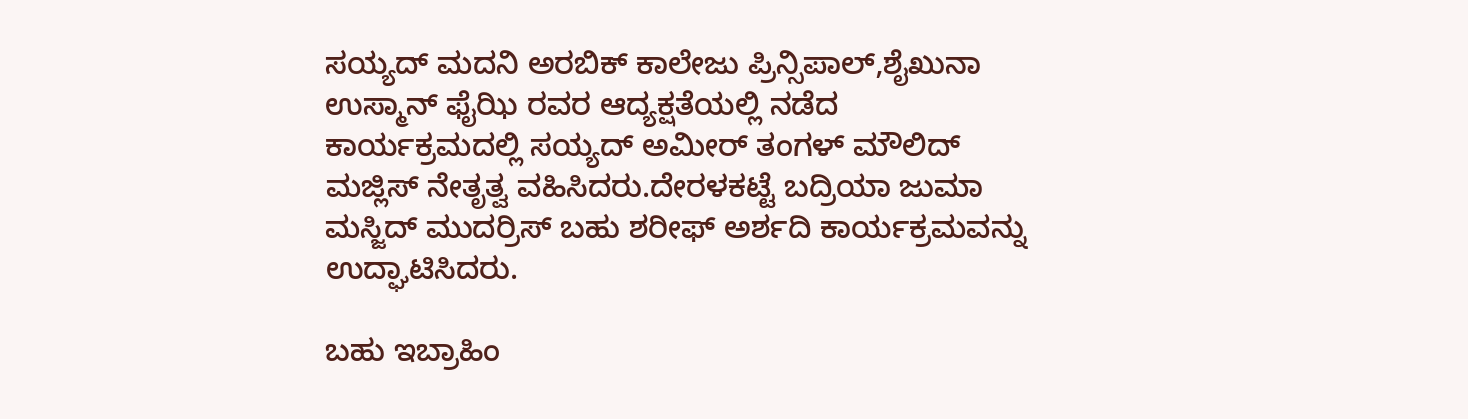ಸಯ್ಯದ್ ಮದನಿ ಅರಬಿಕ್ ಕಾಲೇಜು ಪ್ರಿನ್ಸಿಪಾಲ್,ಶೈಖುನಾ ಉಸ್ಮಾನ್ ಫೈಝಿ ರವರ ಆದ್ಯಕ್ಷತೆಯಲ್ಲಿ ನಡೆದ ಕಾರ್ಯಕ್ರಮದಲ್ಲಿ ಸಯ್ಯದ್ ಅಮೀರ್ ತಂಗಳ್ ಮೌಲಿದ್ ಮಜ್ಲಿಸ್ ನೇತೃತ್ವ ವಹಿಸಿದರು.ದೇರಳಕಟ್ಟೆ ಬದ್ರಿಯಾ ಜುಮಾ ಮಸ್ಜಿದ್ ಮುದರ್ರಿಸ್ ಬಹು ಶರೀಫ್ ಅರ್ಶದಿ ಕಾರ್ಯಕ್ರಮವನ್ನು ಉದ್ಘಾಟಿಸಿದರು.

ಬಹು ಇಬ್ರಾಹಿಂ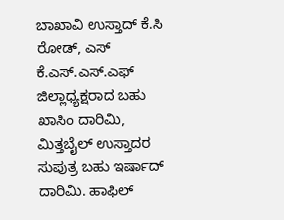ಬಾಖಾವಿ ಉಸ್ತಾದ್ ಕೆ.ಸಿ ರೋಡ್, ಎಸ್ ಕೆ.ಎಸ್.ಎಸ್.ಎಫ್ ಜಿಲ್ಲಾಧ್ಯಕ್ಷರಾದ ಬಹು ಖಾಸಿಂ ದಾರಿಮಿ, ಮಿತ್ತಬೈಲ್ ಉಸ್ತಾದರ ಸುಪುತ್ರ ಬಹು ಇರ್ಷಾದ್ ದಾರಿಮಿ. ಹಾಫಿಲ್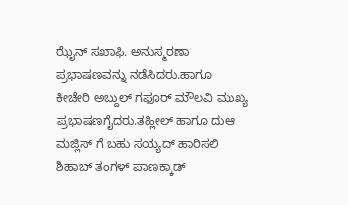ಝೈನ್ ಸಖಾಫಿ. ಅನುಸ್ಮರಣಾ ಪ್ರಭಾಷಣವನ್ನು ನಡೆಸಿದರು.ಹಾಗೂ ಕೀಚೇರಿ ಅಬ್ದುಲ್ ಗಫೂರ್ ಮೌಲವಿ ಮುಖ್ಯ ಪ್ರಭಾಷಣಗೈದರು.ತಹ್ಲೀಲ್ ಹಾಗೂ ದುಆ ಮಜ್ಲಿಸ್ ಗೆ ಬಹು ಸಯ್ಯದ್ ಹಾರಿಸಲಿ ಶಿಹಾಬ್ ತಂಗಳ್ ಪಾಣಕ್ಕಾಡ್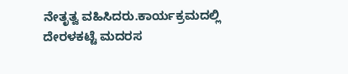ನೇತೃತ್ವ ವಹಿಸಿದರು.ಕಾರ್ಯಕ್ರಮದಲ್ಲಿ ದೇರಳಕಟ್ಟೆ ಮದರಸ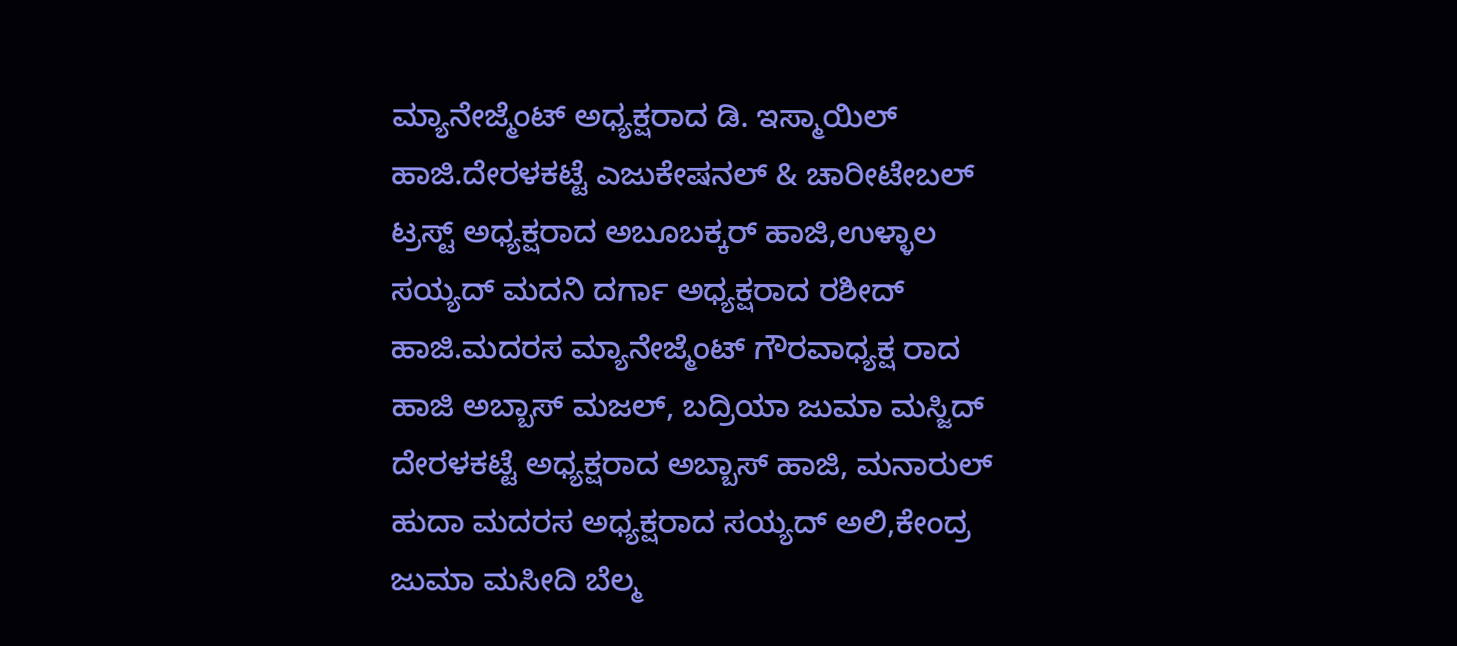ಮ್ಯಾನೇಜ್ಮೆಂಟ್ ಅಧ್ಯಕ್ಷರಾದ ಡಿ. ಇಸ್ಮಾಯಿಲ್ ಹಾಜಿ.ದೇರಳಕಟ್ಟೆ ಎಜುಕೇಷನಲ್ & ಚಾರೀಟೇಬಲ್ ಟ್ರಸ್ಟ್ ಅಧ್ಯಕ್ಷರಾದ ಅಬೂಬಕ್ಕರ್ ಹಾಜಿ,ಉಳ್ಳಾಲ ಸಯ್ಯದ್ ಮದನಿ ದರ್ಗಾ ಅಧ್ಯಕ್ಷರಾದ ರಶೀದ್ ಹಾಜಿ.ಮದರಸ ಮ್ಯಾನೇಜ್ಮೆಂಟ್ ಗೌರವಾಧ್ಯಕ್ಷ ರಾದ ಹಾಜಿ ಅಬ್ಬಾಸ್ ಮಜಲ್, ಬದ್ರಿಯಾ ಜುಮಾ ಮಸ್ಜಿದ್ ದೇರಳಕಟ್ಟೆ ಅಧ್ಯಕ್ಷರಾದ ಅಬ್ಬಾಸ್ ಹಾಜಿ, ಮನಾರುಲ್ ಹುದಾ ಮದರಸ ಅಧ್ಯಕ್ಷರಾದ ಸಯ್ಯದ್ ಅಲಿ,ಕೇಂದ್ರ ಜುಮಾ ಮಸೀದಿ ಬೆಲ್ಮ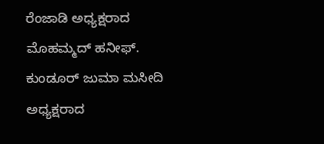ರೆಂಜಾಡಿ ಅಧ್ಯಕ್ಷರಾದ ಮೊಹಮ್ಮದ್ ಹನೀಫ್. ಕುಂಡೂರ್ ಜುಮಾ ಮಸೀದಿ ಅಧ್ಯಕ್ಷರಾದ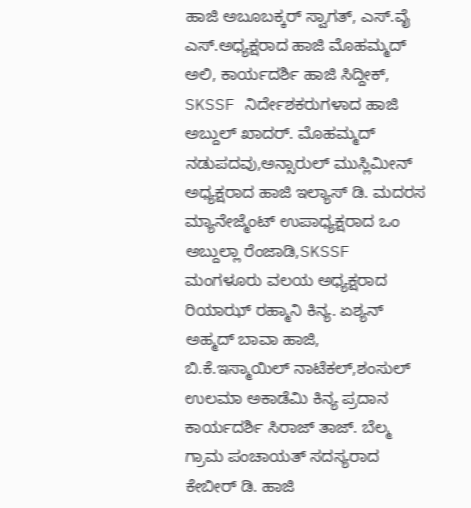ಹಾಜಿ ಅಬೂಬಕ್ಕರ್ ಸ್ವಾಗತ್, ಎಸ್.ವೈ ಎಸ್.ಅಧ್ಯಕ್ಷರಾದ ಹಾಜಿ ಮೊಹಮ್ಮದ್ ಅಲಿ, ಕಾರ್ಯದರ್ಶಿ ಹಾಜಿ ಸಿದ್ದೀಕ್, SKSSF ನಿರ್ದೇಶಕರುಗಳಾದ ಹಾಜಿ ಅಬ್ದುಲ್ ಖಾದರ್. ಮೊಹಮ್ಮದ್ ನಡುಪದವು,ಅನ್ಸಾರುಲ್ ಮುಸ್ಲಿಮೀನ್ ಅಧ್ಯಕ್ಷರಾದ ಹಾಜಿ ಇಲ್ಯಾಸ್ ಡಿ. ಮದರಸ ಮ್ಯಾನೇಜ್ಮೆಂಟ್ ಉಪಾಧ್ಯಕ್ಷರಾದ ಒಂ ಅಬ್ದುಲ್ಲಾ ರೆಂಜಾಡಿ,SKSSF ಮಂಗಳೂರು ವಲಯ ಅಧ್ಯಕ್ಷರಾದ ರಿಯಾಝ್ ರಹ್ಮಾನಿ ಕಿನ್ಯ. ಏಶ್ಯನ್ ಅಹ್ಮದ್ ಬಾವಾ ಹಾಜಿ, ಬಿ.ಕೆ.ಇಸ್ಮಾಯಿಲ್ ನಾಟೆಕಲ್,ಶಂಸುಲ್ ಉಲಮಾ ಅಕಾಡೆಮಿ ಕಿನ್ಯ ಪ್ರದಾನ ಕಾರ್ಯದರ್ಶಿ ಸಿರಾಜ್ ತಾಜ್. ಬೆಲ್ಮ ಗ್ರಾಮ ಪಂಚಾಯತ್ ಸದಸ್ಯರಾದ ಕೇಬೀರ್ ಡಿ. ಹಾಜಿ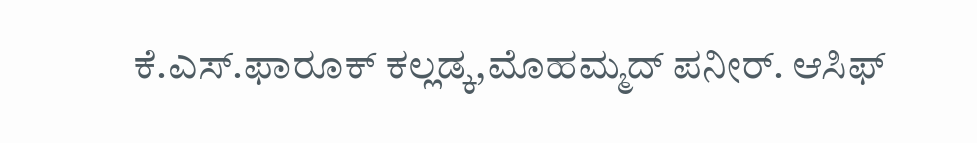ಕೆ.ಎಸ್.ಫಾರೂಕ್ ಕಲ್ಲಡ್ಕ,ಮೊಹಮ್ಮದ್ ಪನೀರ್. ಆಸಿಫ್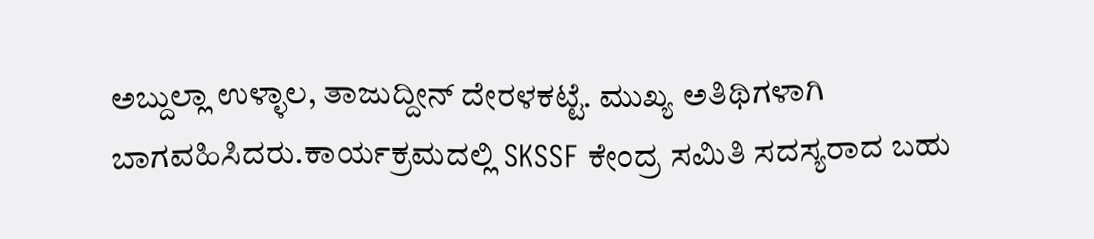ಅಬ್ದುಲ್ಲಾ ಉಳ್ಳಾಲ, ತಾಜುದ್ದೀನ್ ದೇರಳಕಟ್ಟೆ. ಮುಖ್ಯ ಅತಿಥಿಗಳಾಗಿ ಬಾಗವಹಿಸಿದರು.ಕಾರ್ಯಕ್ರಮದಲ್ಲಿ SKSSF ಕೇಂದ್ರ ಸಮಿತಿ ಸದಸ್ಯರಾದ ಬಹು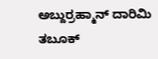ಅಬ್ದುರ್ರಹ್ಮಾನ್ ದಾರಿಮಿ ತಬೂಕ್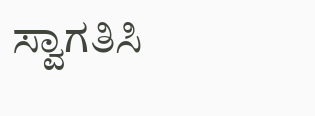ಸ್ವಾಗತಿಸಿ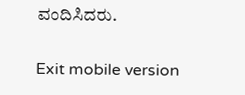ವಂದಿಸಿದರು.

Exit mobile version